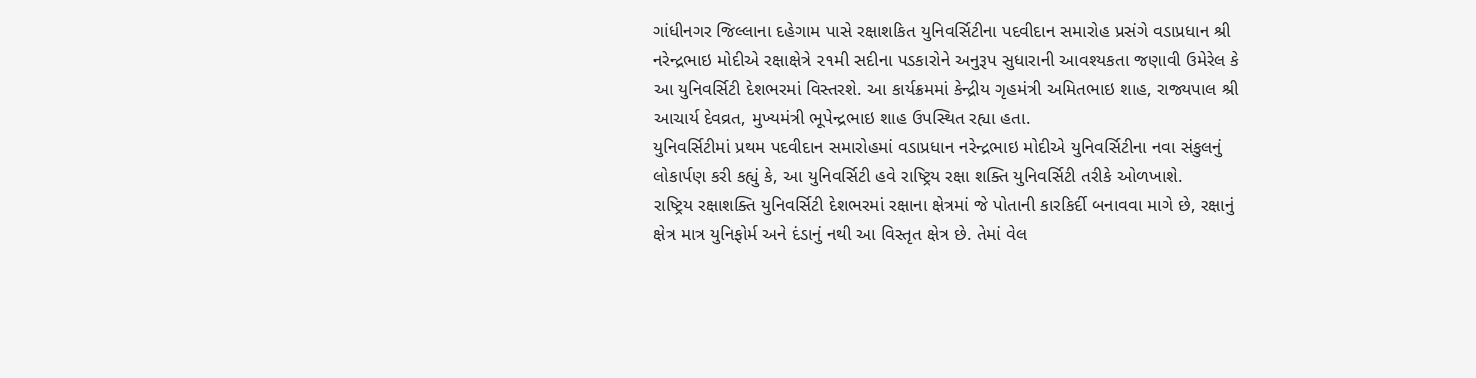ગાંધીનગર જિલ્લાના દહેગામ પાસે રક્ષાશકિત યુનિવર્સિટીના પદવીદાન સમારોહ પ્રસંગે વડાપ્રધાન શ્રી નરેન્દ્રભાઇ મોદીએ રક્ષાક્ષેત્રે ૨૧મી સદીના પડકારોને અનુરૂપ સુધારાની આવશ્યકતા જણાવી ઉમેરેલ કે આ યુનિવર્સિટી દેશભરમાં વિસ્તરશે. આ કાર્યક્રમમાં કેન્દ્રીય ગૃહમંત્રી અમિતભાઇ શાહ, રાજ્યપાલ શ્રી આચાર્ય દેવવ્રત, મુખ્યમંત્રી ભૂપેન્દ્રભાઇ શાહ ઉપસ્થિત રહ્યા હતા.
યુનિવર્સિટીમાં પ્રથમ પદવીદાન સમારોહમાં વડાપ્રધાન નરેન્દ્રભાઇ મોદીએ યુનિવર્સિટીના નવા સંકુલનું લોકાર્પણ કરી કહ્યું કે, આ યુનિવર્સિટી હવે રાષ્ટ્રિય રક્ષા શક્તિ યુનિવર્સિટી તરીકે ઓળખાશે.
રાષ્ટ્રિય રક્ષાશક્તિ યુનિવર્સિટી દેશભરમાં રક્ષાના ક્ષેત્રમાં જે પોતાની કારકિર્દી બનાવવા માગે છે, રક્ષાનું ક્ષેત્ર માત્ર યુનિફોર્મ અને દંડાનું નથી આ વિસ્તૃત ક્ષેત્ર છે. તેમાં વેલ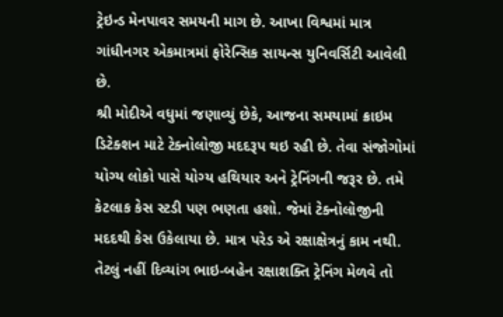ટ્રેઇન્ડ મેનપાવર સમયની માગ છે. આખા વિશ્વમાં માત્ર ગાંધીનગર એકમાત્રમાં ફોરેન્સિક સાયન્સ યુનિવર્સિટી આવેલી છે.
શ્રી મોદીએ વધુમાં જણાવ્યું છેકે, આજના સમયામાં ક્રાઇમ ડિટેક્શન માટે ટેક્નોલોજી મદદરૂપ થઇ રહી છે. તેવા સંજોગોમાં યોગ્ય લોકો પાસે યોગ્ય હથિયાર અને ટ્રેનિંગની જરૂર છે. તમે કેટલાક કેસ સ્ટડી પણ ભણતા હશો. જેમાં ટેક્નોલોજીની મદદથી કેસ ઉકેલાયા છે. માત્ર પરેડ એ રક્ષાક્ષેત્રનું કામ નથી. તેટલું નહીં દિવ્યાંગ ભાઇ-બહેન રક્ષાશક્તિ ટ્રેનિંગ મેળવે તો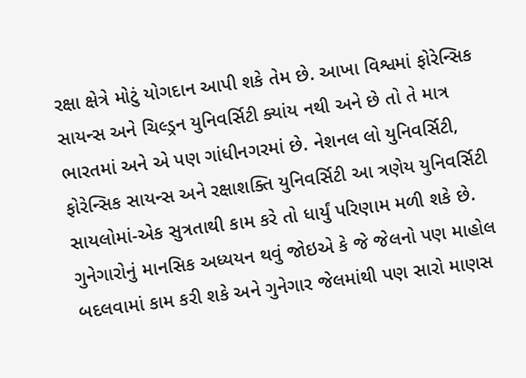રક્ષા ક્ષેત્રે મોટું યોગદાન આપી શકે તેમ છે. આખા વિશ્વમાં ફોરેન્સિક સાયન્સ અને ચિલ્ડ્રન યુનિવર્સિટી ક્યાંય નથી અને છે તો તે માત્ર ભારતમાં અને એ પણ ગાંધીનગરમાં છે. નેશનલ લો યુનિવર્સિટી, ફોરેન્સિક સાયન્સ અને રક્ષાશક્તિ યુનિવર્સિટી આ ત્રણેય યુનિવર્સિટી સાયલોમાં-એક સુત્રતાથી કામ કરે તો ધાર્યું પરિણામ મળી શકે છે. ગુનેગારોનું માનસિક અધ્યયન થવું જોઇએ કે જે જેલનો પણ માહોલ બદલવામાં કામ કરી શકે અને ગુનેગાર જેલમાંથી પણ સારો માણસ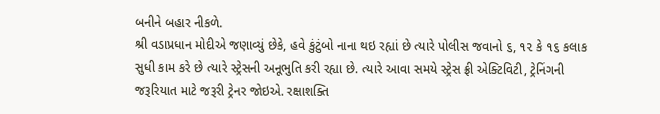બનીને બહાર નીકળે.
શ્રી વડાપ્રધાન મોદીએ જણાવ્યું છેકે, હવે કુંટુંબો નાના થઇ રહ્યાં છે ત્યારે પોલીસ જવાનો ૬, ૧૨ કે ૧૬ કલાક સુધી કામ કરે છે ત્યારે સ્ટ્રેસની અનૂભુતિ કરી રહ્યા છે. ત્યારે આવા સમયે સ્ટ્રેસ ફ્રી એક્ટિવિટી, ટ્રેનિંગની જરૂરિયાત માટે જરૂરી ટ્રેનર જોઇએ. રક્ષાશક્તિ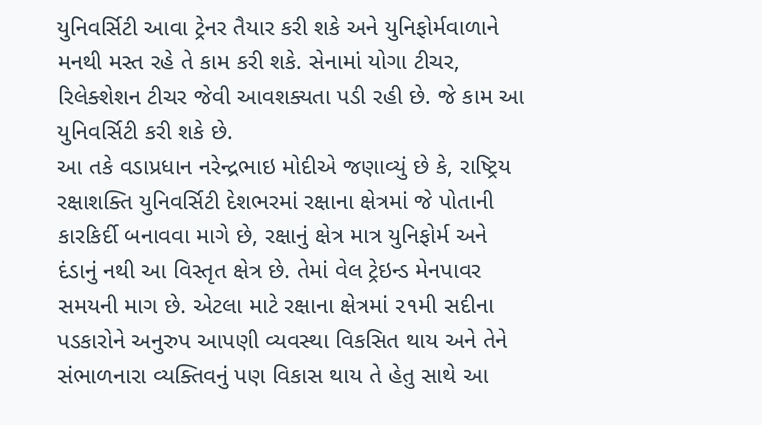યુનિવર્સિટી આવા ટ્રેનર તૈયાર કરી શકે અને યુનિફોર્મવાળાને મનથી મસ્ત રહે તે કામ કરી શકે. સેનામાં યોગા ટીચર, રિલેક્શેશન ટીચર જેવી આવશક્યતા પડી રહી છે. જે કામ આ યુનિવર્સિટી કરી શકે છે.
આ તકે વડાપ્રધાન નરેન્દ્રભાઇ મોદીએ જણાવ્યું છે કે, રાષ્ટ્રિય રક્ષાશક્તિ યુનિવર્સિટી દેશભરમાં રક્ષાના ક્ષેત્રમાં જે પોતાની કારકિર્દી બનાવવા માગે છે, રક્ષાનું ક્ષેત્ર માત્ર યુનિફોર્મ અને દંડાનું નથી આ વિસ્તૃત ક્ષેત્ર છે. તેમાં વેલ ટ્રેઇન્ડ મેનપાવર સમયની માગ છે. એટલા માટે રક્ષાના ક્ષેત્રમાં ૨૧મી સદીના પડકારોને અનુરુપ આપણી વ્યવસ્થા વિકસિત થાય અને તેને સંભાળનારા વ્યક્તિવનું પણ વિકાસ થાય તે હેતુ સાથે આ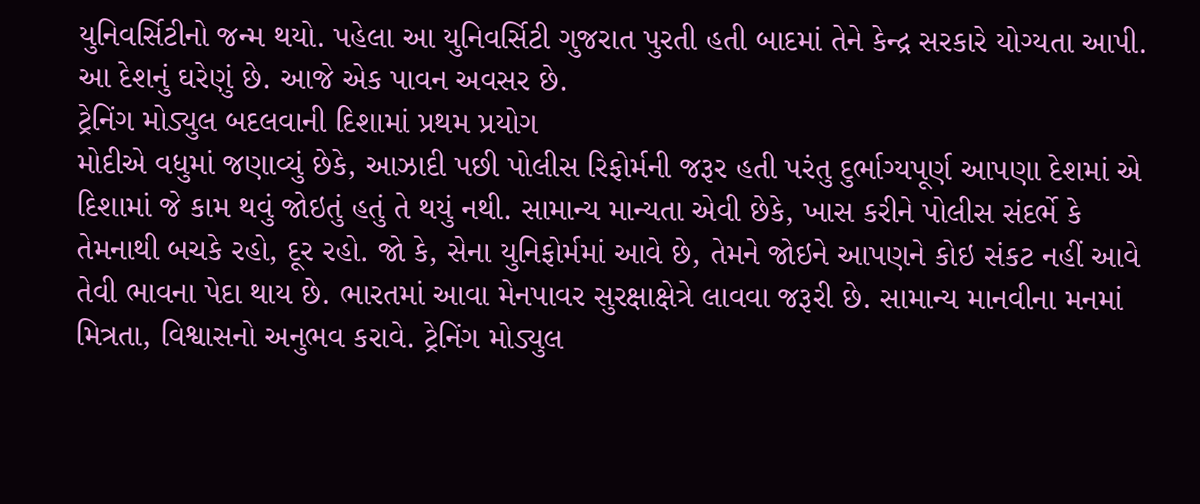યુનિવર્સિટીનો જન્મ થયો. પહેલા આ યુનિવર્સિટી ગુજરાત પુરતી હતી બાદમાં તેને કેન્દ્ર સરકારે યોગ્યતા આપી. આ દેશનું ઘરેણું છે. આજે એક પાવન અવસર છે.
ટ્રેનિંગ મોડ્યુલ બદલવાની દિશામાં પ્રથમ પ્રયોગ
મોદીએ વધુમાં જણાવ્યું છેકે, આઝાદી પછી પોલીસ રિફોર્મની જરૂર હતી પરંતુ દુર્ભાગ્યપૂર્ણ આપણા દેશમાં એ દિશામાં જે કામ થવું જોઇતું હતું તે થયું નથી. સામાન્ય માન્યતા એવી છેકે, ખાસ કરીને પોલીસ સંદર્ભે કે તેમનાથી બચકે રહો, દૂર રહો. જો કે, સેના યુનિફોર્મમાં આવે છે, તેમને જોઇને આપણને કોઇ સંકટ નહીં આવે તેવી ભાવના પેદા થાય છે. ભારતમાં આવા મેનપાવર સુરક્ષાક્ષેત્રે લાવવા જરૂરી છે. સામાન્ય માનવીના મનમાં મિત્રતા, વિશ્વાસનો અનુભવ કરાવે. ટ્રેનિંગ મોડ્યુલ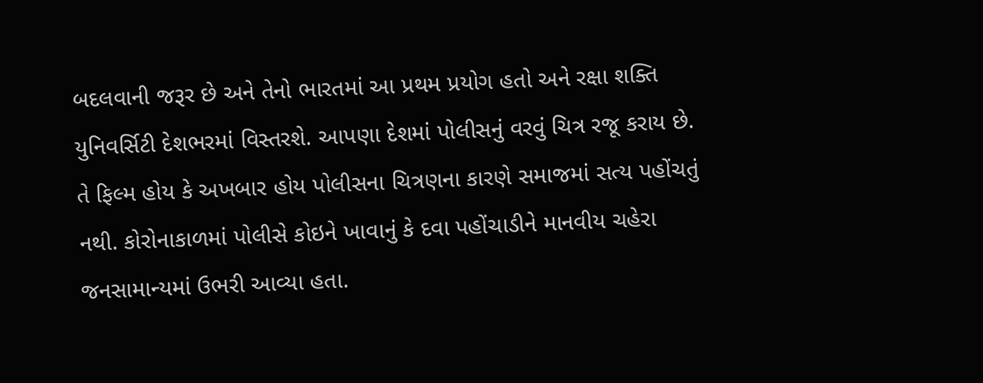બદલવાની જરૂર છે અને તેનો ભારતમાં આ પ્રથમ પ્રયોગ હતો અને રક્ષા શક્તિ યુનિવર્સિટી દેશભરમાં વિસ્તરશે. આપણા દેશમાં પોલીસનું વરવું ચિત્ર રજૂ કરાય છે. તે ફિલ્મ હોય કે અખબાર હોય પોલીસના ચિત્રણના કારણે સમાજમાં સત્ય પહોંચતું નથી. કોરોનાકાળમાં પોલીસે કોઇને ખાવાનું કે દવા પહોંચાડીને માનવીય ચહેરા જનસામાન્યમાં ઉભરી આવ્યા હતા.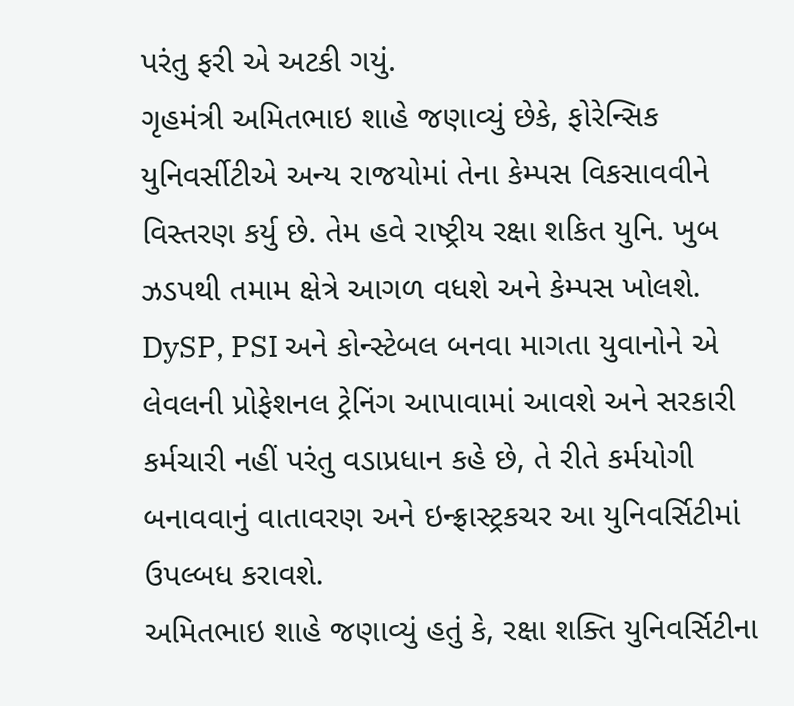પરંતુ ફરી એ અટકી ગયું.
ગૃહમંત્રી અમિતભાઇ શાહે જણાવ્યું છેકે, ફોરેન્સિક યુનિવર્સીટીએ અન્ય રાજયોમાં તેના કેમ્પસ વિકસાવવીને વિસ્તરણ કર્યુ છે. તેમ હવે રાષ્ટ્રીય રક્ષા શકિત યુનિ. ખુબ ઝડપથી તમામ ક્ષેત્રે આગળ વધશે અને કેમ્પસ ખોલશે. DySP, PSI અને કોન્સ્ટેબલ બનવા માગતા યુવાનોને એ લેવલની પ્રોફેશનલ ટ્રેનિંગ આપાવામાં આવશે અને સરકારી કર્મચારી નહીં પરંતુ વડાપ્રધાન કહે છે, તે રીતે કર્મયોગી બનાવવાનું વાતાવરણ અને ઇન્ફ્રાસ્ટ્રકચર આ યુનિવર્સિટીમાં ઉપલ્બધ કરાવશે.
અમિતભાઇ શાહે જણાવ્યું હતું કે, રક્ષા શક્તિ યુનિવર્સિટીના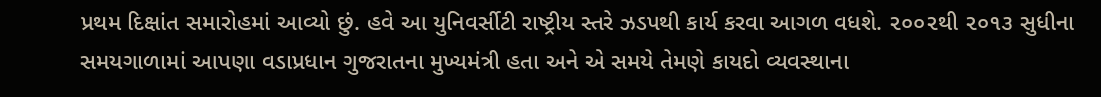પ્રથમ દિક્ષાંત સમારોહમાં આવ્યો છું. હવે આ યુનિવર્સીટી રાષ્ટ્રીય સ્તરે ઝડપથી કાર્ય કરવા આગળ વધશે. ૨૦૦૨થી ૨૦૧૩ સુધીના સમયગાળામાં આપણા વડાપ્રધાન ગુજરાતના મુખ્યમંત્રી હતા અને એ સમયે તેમણે કાયદો વ્યવસ્થાના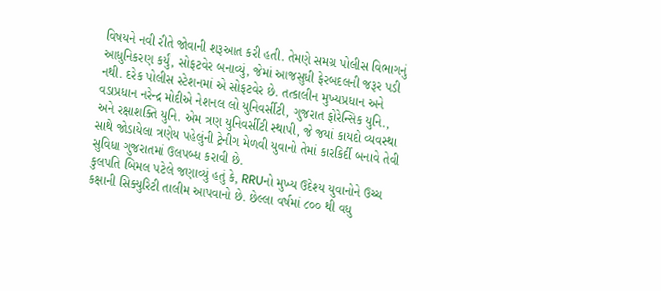વિષયને નવી રીતે જોવાની શરૂઆત કરી હતી. તેમણે સમગ્ર પોલીસ વિભાગનું આધુનિકરણ કર્યું, સોફટવેર બનાવ્યું, જેમાં આજસુધી ફેરબદલની જરૂર પડી નથી. દરેક પોલીસ સ્ટેશનમાં એ સોફટવેર છે. તત્કાલીન મુખ્યપ્રધાન અને વડાપ્રધાન નરેન્દ્ર મોદીએ નેશનલ લો યુનિવર્સીટી, ગુજરાત ફોરેન્સિક યુનિ., અને રક્ષાશક્તિ યુનિ. એમ ત્રણ યુનિવર્સીટી સ્થાપી, જે જયાં કાયદો વ્યવસ્થા સાથે જોડાયેલા ત્રણેય પહેલુંની ટ્રેનીગ મેળવી યુવાનો તેમાં કારકિર્દી બનાવે તેવી સુવિધા ગુજરાતમાં ઉલપબ્ધ કરાવી છે.
કુલપતિ બિમલ પટેલે જણાવ્યું હતું કે, RRUનો મુખ્ય ઉદેશ્ય યુવાનોને ઉચ્ચ કક્ષાની સિક્યુરિટી તાલીમ આપવાનો છે. છેલ્લા વર્ષમાં ૮૦૦ થી વધુ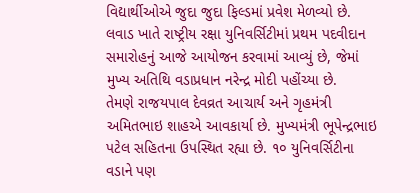વિદ્યાર્થીઓએ જુદા જુદા ફિલ્ડમાં પ્રવેશ મેળવ્યો છે. લવાડ ખાતે રાષ્ટ્રીય રક્ષા યુનિવર્સિટીમાં પ્રથમ પદવીદાન સમારોહનું આજે આયોજન કરવામાં આવ્યું છે, જેમાં મુખ્ય અતિથિ વડાપ્રધાન નરેન્દ્ર મોદી પહોંચ્યા છે.
તેમણે રાજયપાલ દેવવ્રત આચાર્ય અને ગૃહમંત્રી અમિતભાઇ શાહએ આવકાર્યા છે. મુખ્યમંત્રી ભૂપેન્દ્રભાઇ પટેલ સહિતના ઉપસ્થિત રહ્યા છે. ૧૦ યુનિવર્સિટીના વડાને પણ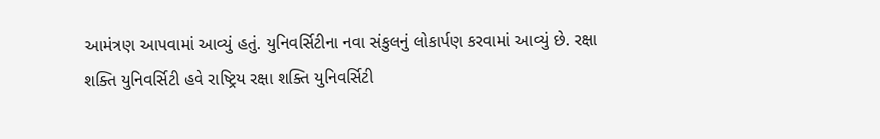આમંત્રણ આપવામાં આવ્યું હતું. યુનિવર્સિટીના નવા સંકુલનું લોકાર્પણ કરવામાં આવ્યું છે. રક્ષા શક્તિ યુનિવર્સિટી હવે રાષ્ટ્રિય રક્ષા શક્તિ યુનિવર્સિટી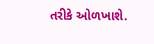તરીકે ઓળખાશે.